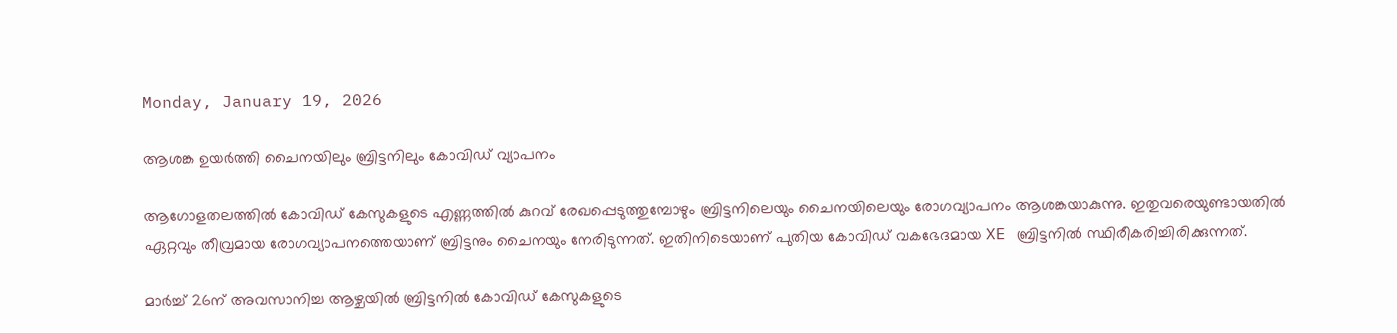Monday, January 19, 2026

ആശങ്ക ഉയർത്തി ചൈനയിലും ബ്രിട്ടനിലും കോവിഡ് വ്യാപനം

ആഗോളതലത്തില്‍ കോവിഡ് കേസുകളുടെ എണ്ണത്തില്‍ കുറവ് രേഖപ്പെടുത്തുമ്പോഴും ബ്രിട്ടനിലെയും ചൈനയിലെയും രോഗവ്യാപനം ആശങ്കയാകുന്നു. ഇതുവരെയുണ്ടായതില്‍ ഏറ്റവും തീവ്രമായ രോഗവ്യാപനത്തെയാണ് ബ്രിട്ടനും ചൈനയും നേരിടുന്നത്. ഇതിനിടെയാണ് പുതിയ കോവിഡ് വകഭേദമായ XE ബ്രിട്ടനില്‍ സ്ഥിരീകരിച്ചിരിക്കുന്നത്.

മാര്‍ച്ച് 26ന് അവസാനിച്ച ആഴ്ചയില്‍ ബ്രിട്ടനില്‍ കോവിഡ് കേസുകളുടെ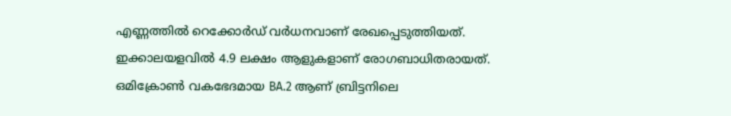എണ്ണത്തില്‍ റെക്കോര്‍ഡ് വര്‍ധനവാണ് രേഖപ്പെടുത്തിയത്. ഇക്കാലയളവില്‍ 4.9 ലക്ഷം ആളുകളാണ് രോഗബാധിതരായത്. ഒമിക്രോണ്‍ വകഭേദമായ BA.2 ആണ് ബ്രിട്ടനിലെ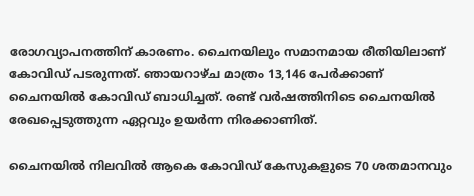രോഗവ്യാപനത്തിന് കാരണം. ചൈനയിലും സമാനമായ രീതിയിലാണ് കോവിഡ് പടരുന്നത്. ഞായറാഴ്ച മാത്രം 13,146 പേര്‍ക്കാണ് ചൈനയില്‍ കോവിഡ് ബാധിച്ചത്. രണ്ട് വര്‍ഷത്തിനിടെ ചൈനയില്‍ രേഖപ്പെടുത്തുന്ന ഏറ്റവും ഉയര്‍ന്ന നിരക്കാണിത്.

ചൈനയില്‍ നിലവില്‍ ആകെ കോവിഡ് കേസുകളുടെ 70 ശതമാനവും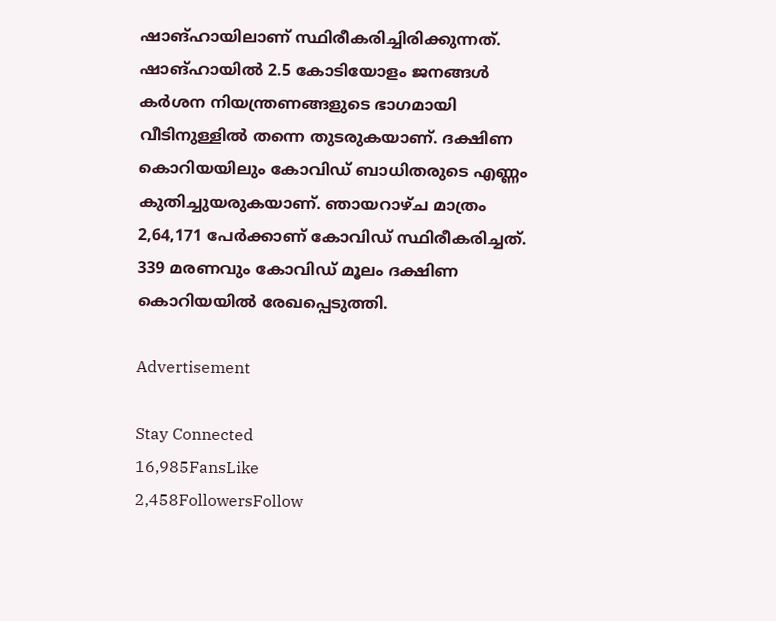ഷാങ്ഹായിലാണ് സ്ഥിരീകരിച്ചിരിക്കുന്നത്. ഷാങ്ഹായിൽ 2.5 കോടിയോളം ജനങ്ങള്‍ കര്‍ശന നിയന്ത്രണങ്ങളുടെ ഭാഗമായി വീടിനുള്ളില്‍ തന്നെ തുടരുകയാണ്. ദക്ഷിണ കൊറിയയിലും കോവിഡ് ബാധിതരുടെ എണ്ണം കുതിച്ചുയരുകയാണ്. ഞായറാഴ്ച മാത്രം 2,64,171 പേര്‍ക്കാണ് കോവിഡ് സ്ഥിരീകരിച്ചത്. 339 മരണവും കോവിഡ് മൂലം ദക്ഷിണ കൊറിയയിൽ രേഖപ്പെടുത്തി.

Advertisement

Stay Connected
16,985FansLike
2,458FollowersFollow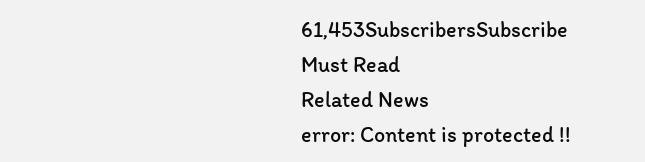61,453SubscribersSubscribe
Must Read
Related News
error: Content is protected !!